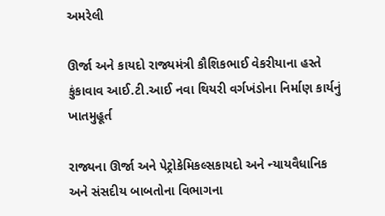અમરેલી

ઊર્જા અને કાયદો રાજ્યમંત્રી કૌશિકભાઈ વેકરીયાના હસ્તે કુંકાવાવ આઈ.ટી.આઈ નવા થિયરી વર્ગખંડોના નિર્માણ કાર્યનું ખાતમુહૂર્ત

રાજ્યના ઊર્જા અને પેટ્રોકેમિકલ્સકાયદો અને ન્યાયવૈધાનિક અને સંસદીય બાબતોના વિભાગના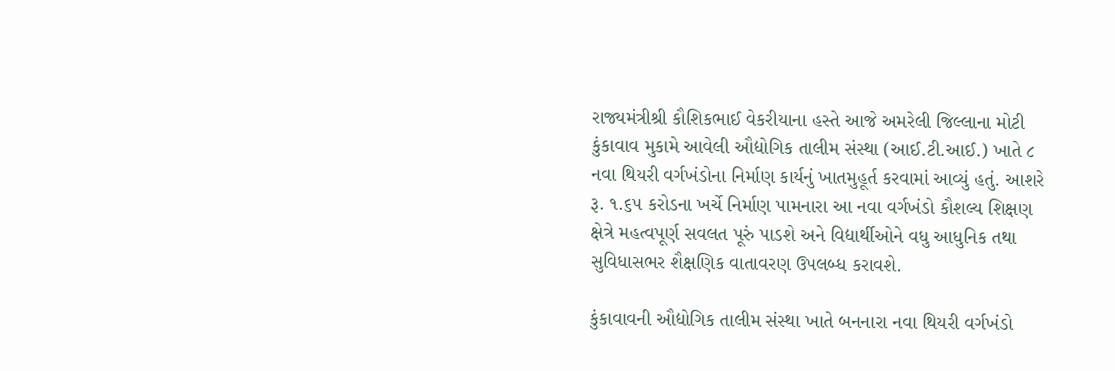રાજ્યમંત્રીશ્રી કૌશિકભાઈ વેકરીયાના હસ્તે આજે અમરેલી જિલ્લાના મોટી કુંકાવાવ મુકામે આવેલી ઔદ્યોગિક તાલીમ સંસ્થા (આઈ.ટી.આઈ.) ખાતે ૮ નવા થિયરી વર્ગખંડોના નિર્માણ કાર્યનું ખાતમુહૂર્ત કરવામાં આવ્યું હતું. આશરે રૂ. ૧.૬૫ કરોડના ખર્ચે નિર્માણ પામનારા આ નવા વર્ગખંડો કૌશલ્ય શિક્ષણ ક્ષેત્રે મહત્વપૂર્ણ સવલત પૂરું પાડશે અને વિદ્યાર્થીઓને વધુ આધુનિક તથા સુવિધાસભર શૈક્ષણિક વાતાવરણ ઉપલબ્ધ કરાવશે.

કુંકાવાવની ઔદ્યોગિક તાલીમ સંસ્થા ખાતે બનનારા નવા થિયરી વર્ગખંડો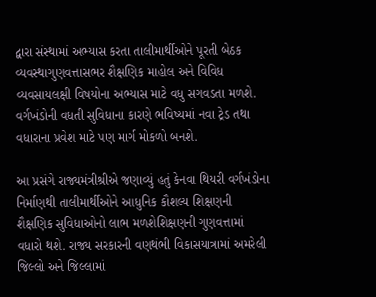દ્વારા સંસ્થામાં અભ્યાસ કરતા તાલીમાર્થીઓને પૂરતી બેઠક વ્યવસ્થાગુણવત્તાસભર શૈક્ષણિક માહોલ અને વિવિધ વ્યવસાયલક્ષી વિષયોના અભ્યાસ માટે વધુ સગવડતા મળશે. વર્ગખંડોની વધતી સુવિધાના કારણે ભવિષ્યમાં નવા ટ્રેડ તથા વધારાના પ્રવેશ માટે પણ માર્ગ મોકળો બનશે.

આ પ્રસંગે રાજ્યમંત્રીશ્રીએ જણાવ્યું હતું કેનવા થિયરી વર્ગખંડોના નિર્માણથી તાલીમાર્થીઓને આધુનિક કૌશલ્ય શિક્ષણની શૈક્ષણિક સુવિધાઓનો લાભ મળશેશિક્ષણની ગુણવત્તામાં વધારો થશે. રાજ્ય સરકારની વણથંભી વિકાસયાત્રામાં અમરેલી જિલ્લો અને જિલ્લામાં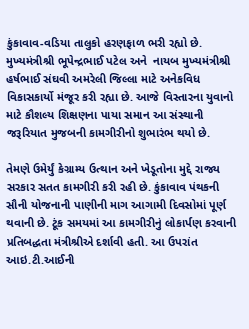કુંકાવાવ-વડિયા તાલુકો હરણફાળ ભરી રહ્યો છે. મુખ્યમંત્રીશ્રી ભૂપેન્દ્રભાઈ પટેલ અને  નાયબ મુખ્યમંત્રીશ્રી હર્ષભાઈ સંઘવી અમરેલી જિલ્લા માટે અનેકવિધ વિકાસકાર્યો મંજૂર કરી રહ્યા છે. આજે વિસ્તારના યુવાનો માટે કૌશલ્ય શિક્ષણના પાયા સમાન આ સંસ્થાની જરૂરિયાત મુજબની કામગીરીનો શુભારંભ થયો છે.

તેમણે ઉમેર્યું કેગ્રામ્ય ઉત્થાન અને ખેડૂતોના મુદ્દે રાજ્ય સરકાર સતત કામગીરી કરી રહી છે. કુંકાવાવ પંથકની સૌની યોજનાની પાણીની માગ આગામી દિવસોમાં પૂર્ણ થવાની છે. ટૂંક સમયમાં આ કામગીરીનું લોકાર્પણ કરવાની પ્રતિબદ્ધતા મંત્રીશ્રીએ દર્શાવી હતી. આ ઉપરાંત આઇ.ટી.આઈની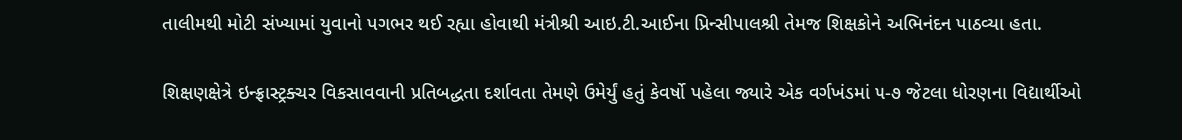તાલીમથી મોટી સંખ્યામાં યુવાનો પગભર થઈ રહ્યા હોવાથી મંત્રીશ્રી આઇ.ટી.આઈના પ્રિન્સીપાલશ્રી તેમજ શિક્ષકોને અભિનંદન પાઠવ્યા હતા.

શિક્ષણક્ષેત્રે ઇન્ફ્રાસ્ટ્રક્ચર વિકસાવવાની પ્રતિબદ્ધતા દર્શાવતા તેમણે ઉમેર્યું હતું કેવર્ષો પહેલા જ્યારે એક વર્ગખંડમાં ૫-૭ જેટલા ધોરણના વિદ્યાર્થીઓ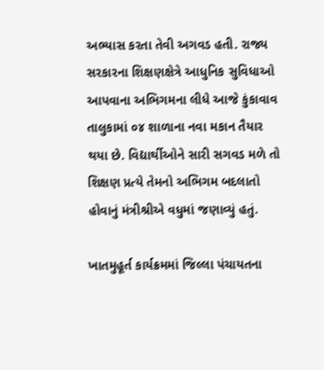અભ્યાસ કરતા તેવી અગવડ હતી. રાજ્ય સરકારના શિક્ષણક્ષેત્રે આધુનિક સુવિધાઓ આપવાના અભિગમના લીધે આજે કુંકાવાવ તાલુકામાં ૦૪ શાળાના નવા મકાન તૈયાર થયા છે. વિદ્યાર્થીઓને સારી સગવડ મળે તો શિક્ષણ પ્રત્યે તેમનો અભિગમ બદલાતો હોવાનું મંત્રીશ્રીએ વધુમાં જણાવ્યું હતું.

ખાતમુહૂર્ત કાર્યક્રમમાં જિલ્લા પંચાયતના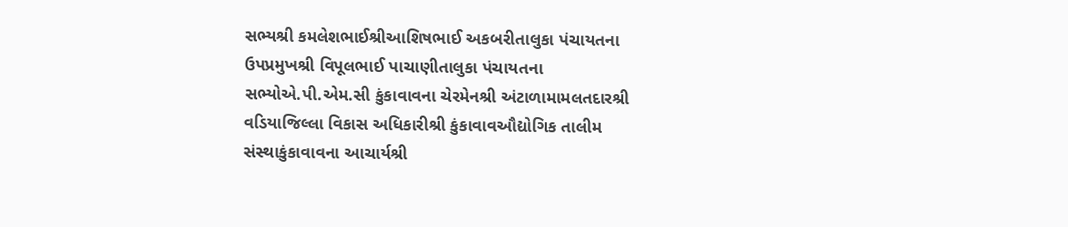સભ્યશ્રી કમલેશભાઈશ્રીઆશિષભાઈ અકબરીતાલુકા પંચાયતના ઉપપ્રમુખશ્રી વિપૂલભાઈ પાચાણીતાલુકા પંચાયતના સભ્યોએ.પી.એમ.સી કુંકાવાવના ચેરમેનશ્રી અંટાળામામલતદારશ્રી વડિયાજિલ્લા વિકાસ અધિકારીશ્રી કુંકાવાવઔદ્યોગિક તાલીમ સંસ્થાકુંકાવાવના આચાર્યશ્રી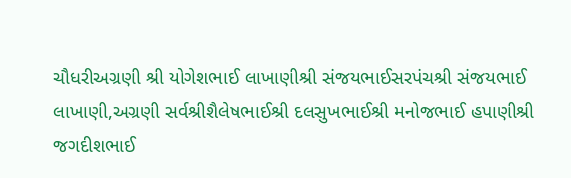ચૌધરીઅગ્રણી શ્રી યોગેશભાઈ લાખાણીશ્રી સંજયભાઈસરપંચશ્રી સંજયભાઈ લાખાણી,અગ્રણી સર્વશ્રીશૈલેષભાઈશ્રી દલસુખભાઈશ્રી મનોજભાઈ હપાણીશ્રી જગદીશભાઈ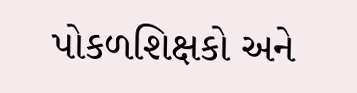પોકળશિક્ષકો અને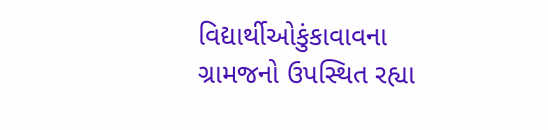વિદ્યાર્થીઓકુંકાવાવના ગ્રામજનો ઉપસ્થિત રહ્યા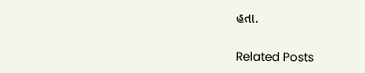હતા.

Related Posts